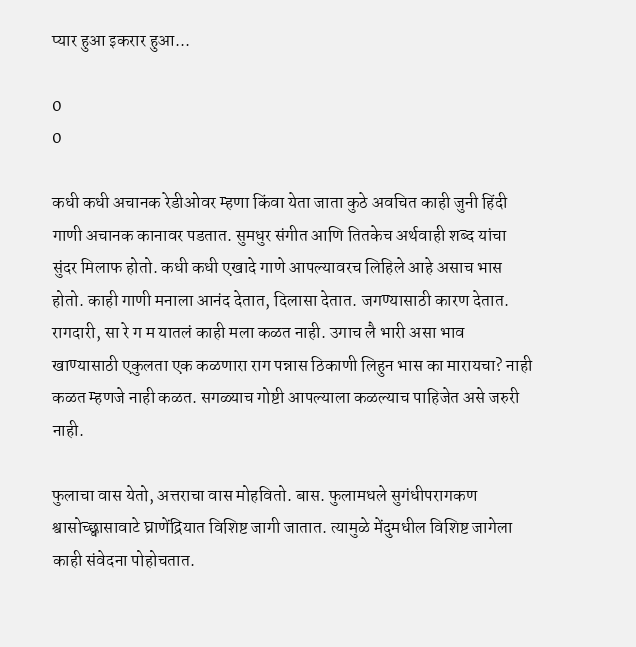प्यार हुआ इकरार हुआ...

0
0

कधी कधी अचानक रेडीओवर म्हणा किंवा येता जाता कुठे अवचित काही जुनी हिंदी गाणी अचानक कानावर पडतात. सुमधुर संगीत आणि तितकेच अर्थवाही शब्द यांचा सुंदर मिलाफ होतो. कधी कधी एखादे गाणे आपल्यावरच लिहिले आहे असाच भास होतो. काही गाणी मनाला आनंद देतात, दिलासा देतात. जगण्यासाठी कारण देतात. रागदारी, सा रे ग म यातलं काही मला कळत नाही. उगाच लै भारी असा भाव खाण्यासाठी एकुलता एक कळणारा राग पन्नास ठिकाणी लिहुन भास का मारायचा? नाही कळत म्हणजे नाही कळत. सगळ्याच गोष्टी आपल्याला कळल्याच पाहिजेत असे जरुरी नाही.

फुलाचा वास येतो, अत्तराचा वास मोहवितो. बास. फुलामधले सुगंधीपरागकण श्वासोच्छ्वासावाटे घ्राणेंद्रियात विशिष्ट जागी जातात. त्यामुळे मेंदुमधील विशिष्ट जागेला काही संवेदना पोहोचतात.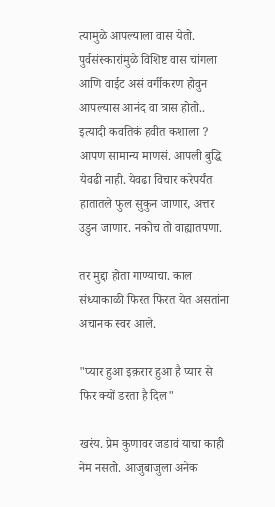त्यामुळे आपल्याला वास येतो. पुर्वसंस्कारांमुळे विशिष्ट वास चांगला आणि वाईट असं वर्गीकरण होवुन आपल्यास आनंद वा त्रास होतो.. इत्यादी कवतिकं हवीत कशाला ? आपण सामान्य माणसं. आपली बुद्धि येवढी नाही. येवढा विचार करेपर्यंत हातातले फुल सुकुन जाणार, अत्तर उडुन जाणार. नकोच तो वाह्यातपणा.

तर मुद्दा होता गाण्याचा. काल संध्याकाळी फिरत फिरत येत असतांना अचानक स्वर आले.

"प्यार हुआ इक़रार हुआ है प्यार से फिर क्यों डरता है दिल"

खरंय. प्रेम कुणावर जडावं याचा काही नेम नसतो. आजुबाजुला अनेक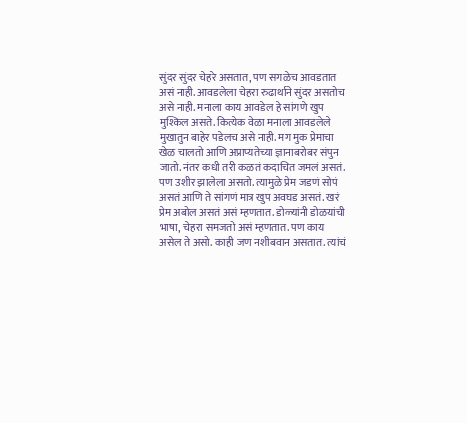सुंदर सुंदर चेहरे असतात, पण सगळेच आवडतात असं नाही. आवडलेला चेहरा रुढार्थाने सुंदर असतोच असे नाही. मनाला काय आवडेल हे सांगणे खुप मुश्किल असते. कित्येक वेळा मनाला आवडलेले मुखातुन बाहेर पडेलच असे नाही. मग मुक प्रेमाचा खेळ चालतो आणि अप्राप्यतेच्या ज्ञानाबरोबर संपुन जातो. नंतर कधी तरी कळतं कदाचित जमलं असतं. पण उशीर झालेला असतो. त्यामुळे प्रेम जडणं सोपं असतं आणि ते सांगणं मात्र खुप अवघड असतं. खरं प्रेम अबोल असतं असं म्हणतात. डोळ्यांनी डोळ‍यांची भाषा, चेहरा समजतो असं म्हणतात. पण काय असेल ते असो. काही जण नशीबवान असतात. त्यांचं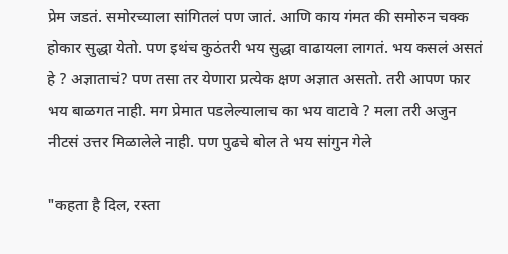प्रेम जडतं. समोरच्याला सांगितलं पण जातं. आणि काय गंमत की समोरुन चक्क होकार सुद्धा येतो. पण इथंच कुठंतरी भय सुद्धा वाढायला लागतं. भय कसलं असतं हे ? अज्ञाताचं? पण तसा तर येणारा प्रत्येक क्षण अज्ञात असतो. तरी आपण फार भय बाळगत नाही. मग प्रेमात पडलेल्यालाच का भय वाटावे ? मला तरी अजुन नीटसं उत्तर मिळालेले नाही. पण पुढचे बोल ते भय सांगुन गेले

"कहता है दिल, रस्ता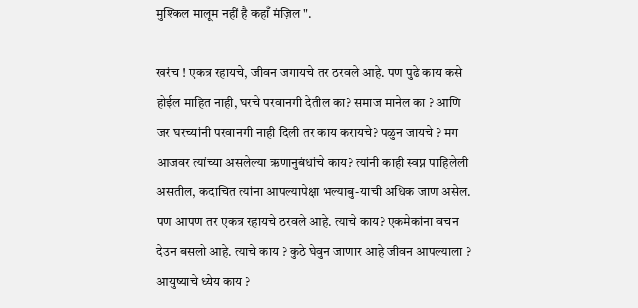मुश्किल मालूम नहीं है कहाँ मंज़िल ".

खरंच ! एकत्र रहायचे, जीवन जगायचे तर ठरवले आहे. पण पुढे काय कसे होईल माहित नाही, घरचे परवानगी देतील का? समाज मानेल का ? आणि जर घरच्यांनी परवानगी नाही दिली तर काय करायचे? पळुन जायचे ? मग आजवर त्यांच्या असलेल्या ऋणानुबंधांचे काय? त्यांनी काही स्वप्न पाहिलेली असतील, कदाचित त्यांना आपल्यापेक्षा भल्याबु-याची अधिक जाण असेल. पण आपण तर एकत्र रहायचे ठरवले आहे. त्याचे काय? एकमेकांना वचन देउन बसलो आहे. त्याचे काय ? कुठे घेवुन जाणार आहे जीवन आपल्याला ? आयुष्याचे ध्येय काय ?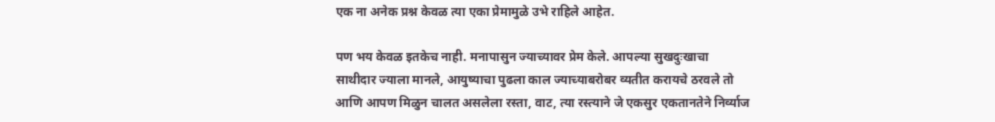एक ना अनेक प्रश्न केवळ त्या एका प्रेमामुळे उभे राहिले आहेत.

पण भय केवळ इतकेच नाही. मनापासुन ज्याच्यावर प्रेम केले. आपल्या सुखदुःखाचा साथीदार ज्याला मानले, आयुष्याचा पुढला काल ज्याच्याबरोबर व्यतीत करायचे ठरवले तो आणि आपण मिळुन चालत असलेला रस्ता, वाट, त्या रस्त्याने जे एकसुर एकतानतेने निर्व्याज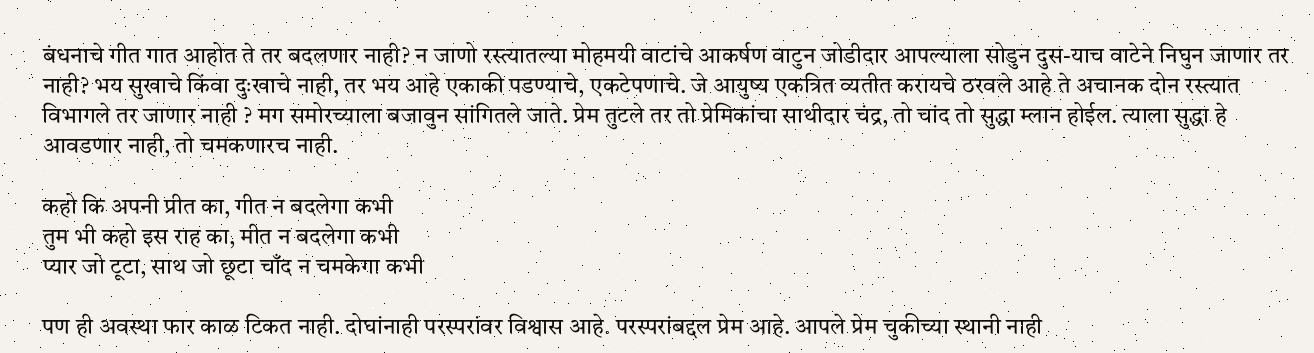बंधनाचे गीत गात आहोत ते तर बदलणार नाही? न जाणो रस्त्यातल्या मोहमयी वाटांचे आकर्षण वाटुन जोडीदार आपल्याला सोडुन दुस-याच वाटेने निघुन जाणार तर नाही? भय सुखाचे किंवा दुःखाचे नाही, तर भय आहे एकाकी पडण्याचे, एकटेपणाचे. जे आयुष्य एकत्रित व्यतीत करायचे ठरवले आहे ते अचानक दोन रस्त्यात विभागले तर जाणार नाही ? मग समोरच्याला बजावुन सांगितले जाते. प्रेम तुटले तर तो प्रेमिकांचा साथीदार चंद्र, तो चांद तो सुद्धा म्लान होईल. त्याला सुद्धा हे आवडणार नाही, तो चमकणारच नाही.

कहो कि अपनी प्रीत का, गीत न बदलेगा कभी
तुम भी कहो इस राह का, मीत न बदलेगा कभी
प्यार जो टूटा, साथ जो छूटा चाँद न चमकेगा कभी

पण ही अवस्था फार काळ टिकत नाही. दोघांनाही परस्परांवर विश्वास आहे. परस्परांबद्दल प्रेम आहे. आपले प्रेम चुकीच्या स्थानी नाही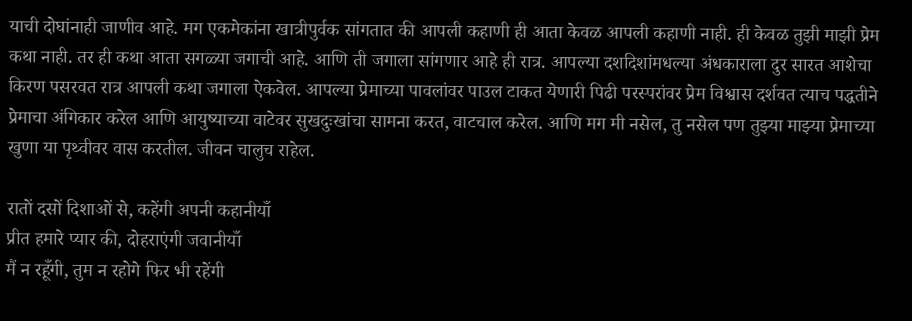याची दोघांनाही जाणीव आहे. मग एकमेकांना खात्रीपुर्वक सांगतात की आपली कहाणी ही आता केवळ आपली कहाणी नाही. ही केवळ तुझी माझी प्रेम कथा नाही. तर ही कथा आता सगळ्या जगाची आहे. आणि ती जगाला सांगणार आहे ही रात्र. आपल्या दशदिशांमधल्या अंधकाराला दुर सारत आशेचा किरण पसरवत रात्र आपली कथा जगाला ऐकवेल. आपल्या प्रेमाच्या पावलांवर पाउल टाकत येणारी पिढी परस्परांवर प्रेम विश्वास दर्शवत त्याच पद्धतीने प्रेमाचा अंगिकार करेल आणि आयुष्याच्या वाटेवर सुखदुःखांचा सामना करत, वाटचाल करेल. आणि मग मी नसेल, तु नसेल पण तुझ्या माझ्या प्रेमाच्या खुणा या पृथ्वीवर वास करतील. जीवन चालुच राहेल.

रातों दसों दिशाओं से, कहेंगी अपनी कहानीयाँ
प्रीत हमारे प्यार की, दोहराएंगी जवानीयाँ
मैं न रहूँगी, तुम न रहोगे फिर भी रहेंगी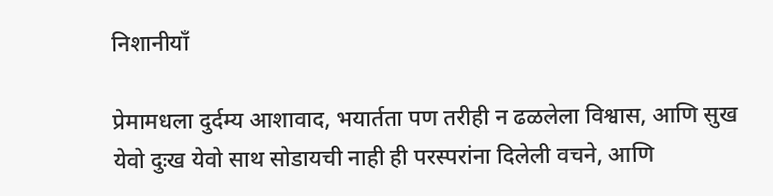निशानीयाँ

प्रेमामधला दुर्दम्य आशावाद, भयार्तता पण तरीही न ढळलेला विश्वास, आणि सुख येवो दुःख येवो साथ सोडायची नाही ही परस्परांना दिलेली वचने, आणि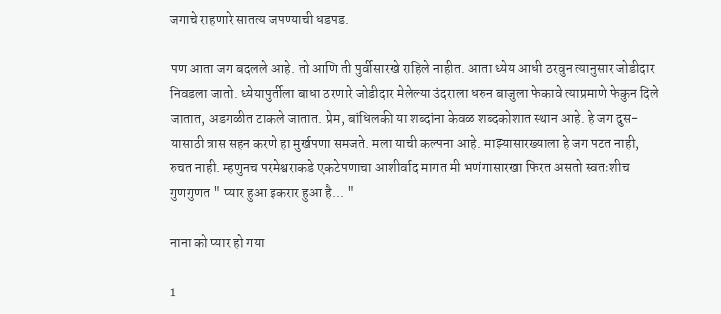जगाचे राहणारे सातत्य जपण्याची धडपड.

पण आता जग बदलले आहे. तो आणि ती पुर्वीसारखे राहिले नाहीत. आता ध्येय आधी ठरवुन त्यानुसार जोडीदार निवडला जातो. ध्येयापुर्तीला बाधा ठरणारे जोडीदार मेलेल्या उंदराला धरुन बाजुला फेकावे त्याप्रमाणे फेकुन दिले जातात, अडगळीत टाकले जातात. प्रेम, बांधिलकी या शब्दांना केवळ शब्दकोशात स्थान आहे. हे जग दुस-यासाठी त्रास सहन करणे हा मुर्खपणा समजते. मला याची कल्पना आहे. माझ्यासारख्याला हे जग पटत नाही, रुचत नाही. म्हणुनच परमेश्वराकडे एकटेपणाचा आशीर्वाद मागत मी भणंगासारखा फिरत असतो स्वतःशीच गुणगुणत " प्यार हुआ इकरार हुआ है... "

नाना को प्यार हो गया

1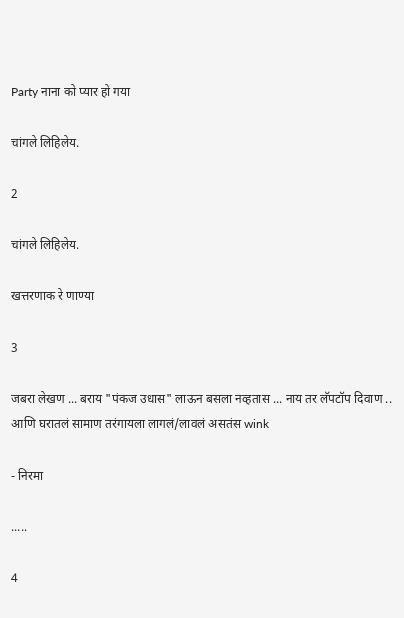Party नाना को प्यार हो गया

चांगले लिहिलेय.

2

चांगले लिहिलेय.

खत्तरणाक रे णाण्या

3

जबरा लेखण ... बराय "पंकज उधास" लाऊन बसला नव्हतास ... नाय तर लॅपटॉप दिवाण .. आणि घरातलं सामाण तरंगायला लागलं/लावलं असतंस wink

- निरमा

.....

4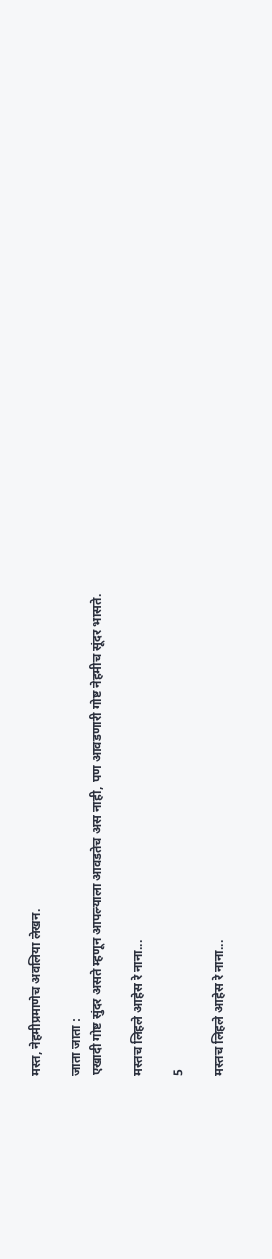मस्त, नेहमीप्रमाणेच अवलिया लेखन.

जाता जाता :
एखादी गोष्ट सुंदर असते म्हणून आपल्याला आवडतेच अस नाही, पण आवडणारी गोष्ट नेहमीच सूंदर भासते.

मस्तच लिहले आहेस रे नाना...

5

मस्तच लिहले आहेस रे नाना...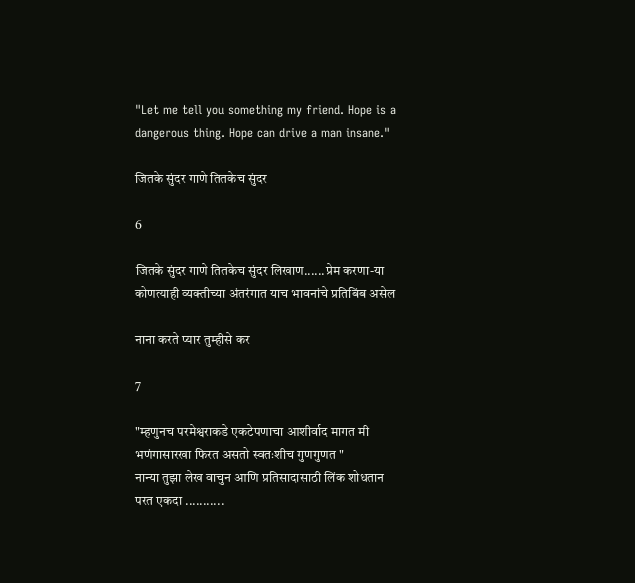"Let me tell you something my friend. Hope is a dangerous thing. Hope can drive a man insane."

जितके सुंदर गाणे तितकेच सुंदर

6

जितके सुंदर गाणे तितकेच सुंदर लिखाण......प्रेम करणा-या कोणत्याही व्यक्तीच्या अंतरंगात याच भावनांचे प्रतिबिंब असेल

नाना करते प्यार तुम्हीसे कर

7

"म्हणुनच परमेश्वराकडे एकटेपणाचा आशीर्वाद मागत मी भणंगासारखा फिरत असतो स्वतःशीच गुणगुणत "
नान्या तुझा लेख वाचुन आणि प्रतिसादासाठी लिंक शोधतान परत एकदा ...........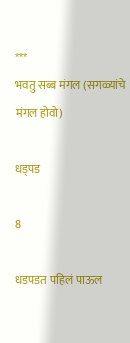***
भवतु सब्ब मंगल (सगळ्यांचे मंगल होवो)

धड्पड

8

धडपडत पहिलं पाऊल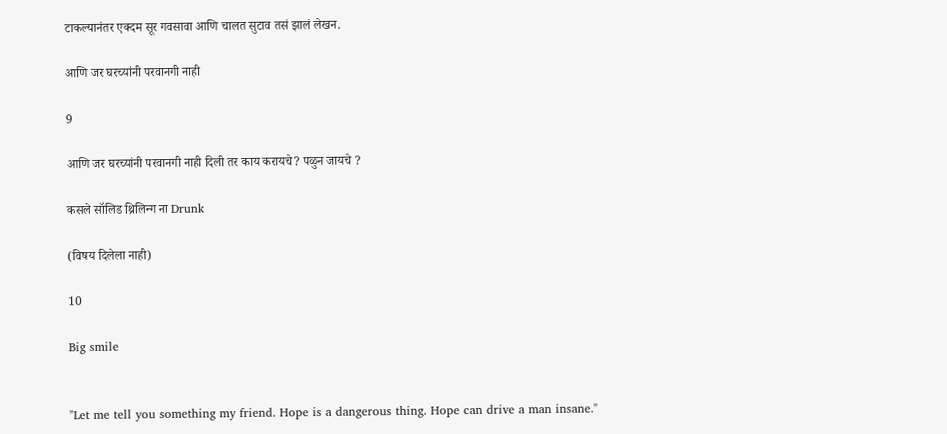टाकल्यानंतर एक्दम सूर गवसावा आणि चालत सुटाव तसं झालं लेखन.

आणि जर घरच्यांनी परवानगी नाही

9

आणि जर घरच्यांनी परवानगी नाही दिली तर काय करायचे? पळुन जायचे ?

कसले सॉलिड थ्रिलिन्ग ना Drunk

(विषय दिलेला नाही)

10

Big smile


"Let me tell you something my friend. Hope is a dangerous thing. Hope can drive a man insane."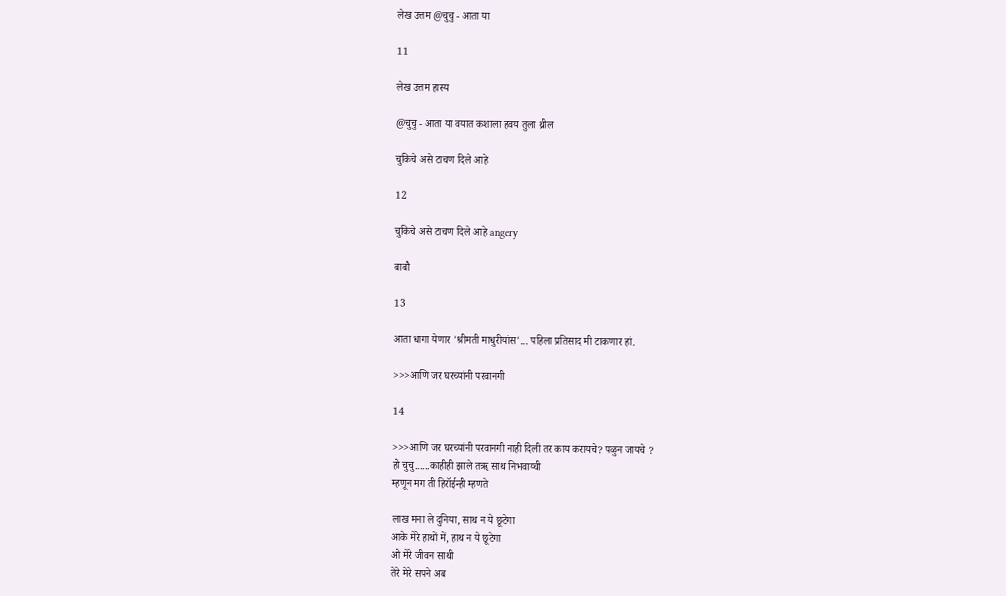लेख उत्तम @चुचु - आता या

11

लेख उत्तम हास्य

@चुचु - आता या वयात कशाला हवय तुला थ्रील

चुकिचे असे टाचण दिले आहे

12

चुकिचे असे टाचण दिले आहे angery

बाबौ

13

आता धागा येणार 'श्रीमती माधुरीयांस'... पहिला प्रतिसाद मी टाकणार हां.

>>>आणि जर घरच्यांनी परवानगी

14

>>>आणि जर घरच्यांनी परवानगी नाही दिली तर काय करायचे? पळुन जायचे ?
हो चुचु......काहीही झाले तॠ साथ निभवाय्ची
म्हणून मग ती हिरॉईन्ही म्हणते

लाख मना ले दुनिया, साथ न ये छूटेगा
आके मेरे हाथों में, हाथ न ये छूटेगा
ओ मेरे जीवन साथी
तेरे मेरे सपने अब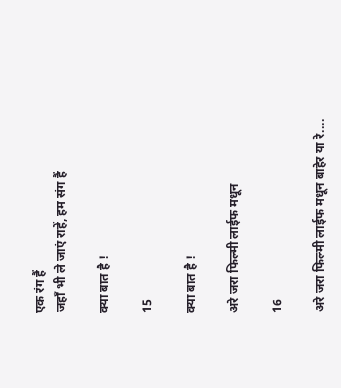एक रंग हैं
जहाँ भी ले जाएं राहें, हम संग हैं

क्या बात है !

15

क्या बात है !

अरे जरा फिल्मी लाईफ मधून

16

अरे जरा फिल्मी लाईफ मधून बाहेर या रे....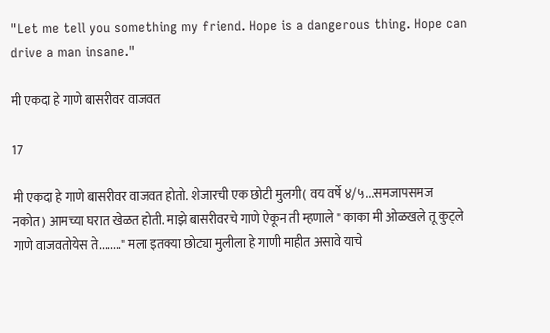"Let me tell you something my friend. Hope is a dangerous thing. Hope can drive a man insane."

मी एकदा हे गाणे बासरीवर वाजवत

17

मी एकदा हे गाणे बासरीवर वाजवत होतो. शेजारची एक छोटी मुलगी( वय वर्षे ४/५...समजापसमज नकोत) आमच्या घरात खेळत होती. माझे बासरीवरचे गाणे ऐकून ती म्हणाले " काका मी ओळखले तू कुट्ले गाणे वाजवतोयेस ते........" मला इतक्या छोट्या मुलीला हे गाणी माहीत असावे याचे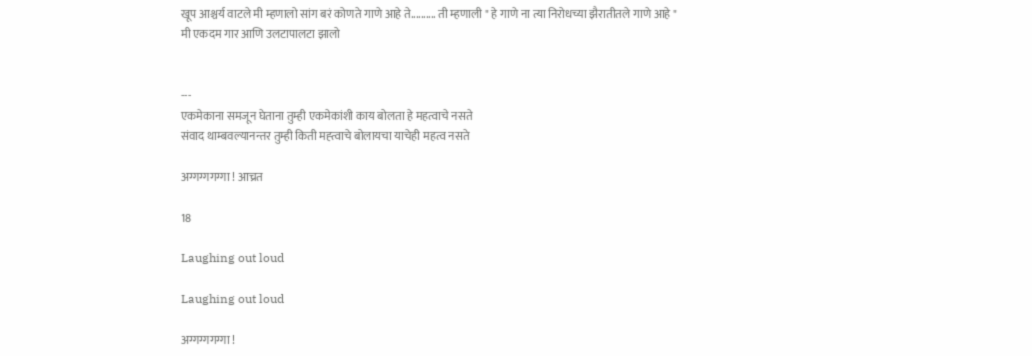खूप आश्चर्य वाटले मी म्हणालो सांग बरं कोणते गाणे आहे ते.......... ती म्हणाली " हे गाणे ना त्या निरोधच्या झैरातीतले गाणे आहे "
मी एकदम गार आणि उलटापालटा झालो


---
एकमेकाना समजून घेताना तुम्ही एकमेकांशी काय बोलता हे महत्वाचे नसते
संवाद थाम्बवल्यानन्तर तुम्ही किती मह्त्वाचे बोलायचा याचेही महत्व नसते

अग्गग्गगग्गा ! आच्रत

18

Laughing out loud

Laughing out loud

अग्गग्गगग्गा !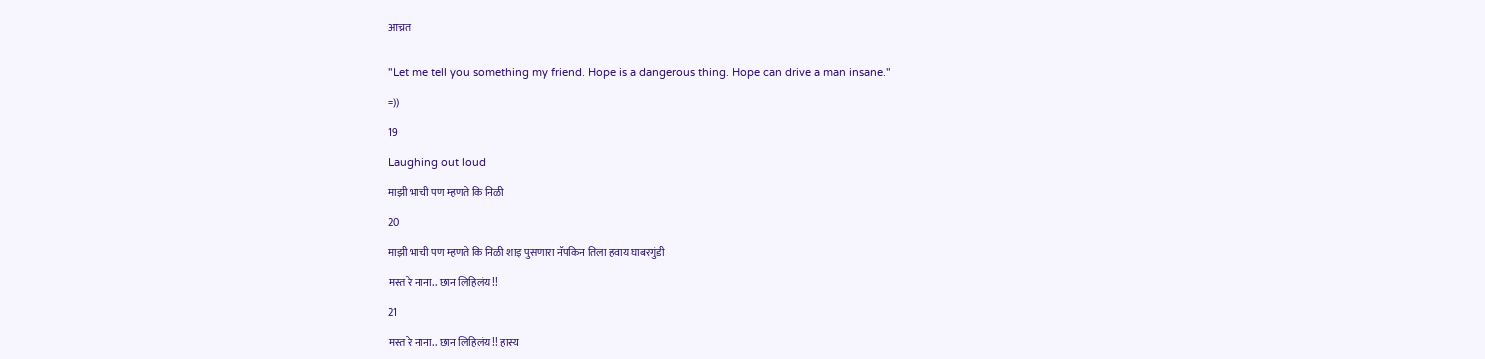आच्रत


"Let me tell you something my friend. Hope is a dangerous thing. Hope can drive a man insane."

=))

19

Laughing out loud

माझी भाची पण म्हणते कि निळी

20

माझी भाची पण म्हणते कि निळी शाइ पुसणारा नॅपकिन तिला हवाय घाबरगुंडी

मस्त रे नाना.. छान लिहिलंय!!

21

मस्त रे नाना.. छान लिहिलंय!! हास्य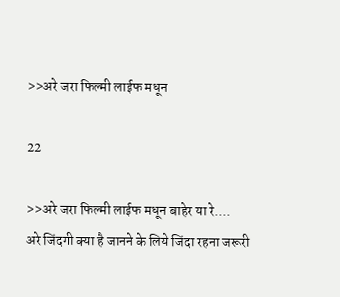>>अरे जरा फिल्मी लाईफ मधून

22

>>अरे जरा फिल्मी लाईफ मधून बाहेर या रे....
अरे जिंदगी क्या है जानने के लिये जिंदा रहना जरूरी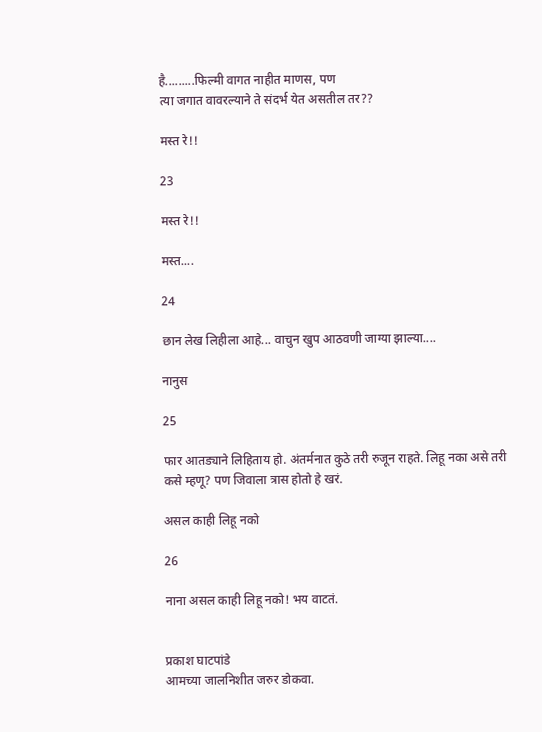है.........फिल्मी वागत नाहीत माणस, पण
त्या जगात वावरल्याने ते संदर्भ येत असतील तर??

मस्त रे!!

23

मस्त रे!!

मस्त....

24

छान लेख लिहीला आहे... वाचुन खुप आठवणी जाग्या झाल्या....

नानुस

25

फार आतड्याने लिहिताय हो. अंतर्मनात कुठे तरी रुजून राहते. लिहू नका असे तरी कसे म्हणू? पण जिवाला त्रास होतो हे खरं.

असल काही लिहू नको

26

नाना असल काही लिहू नको! भय वाटतं.


प्रकाश घाटपांडे
आमच्या जालनिशीत जरुर डोकवा.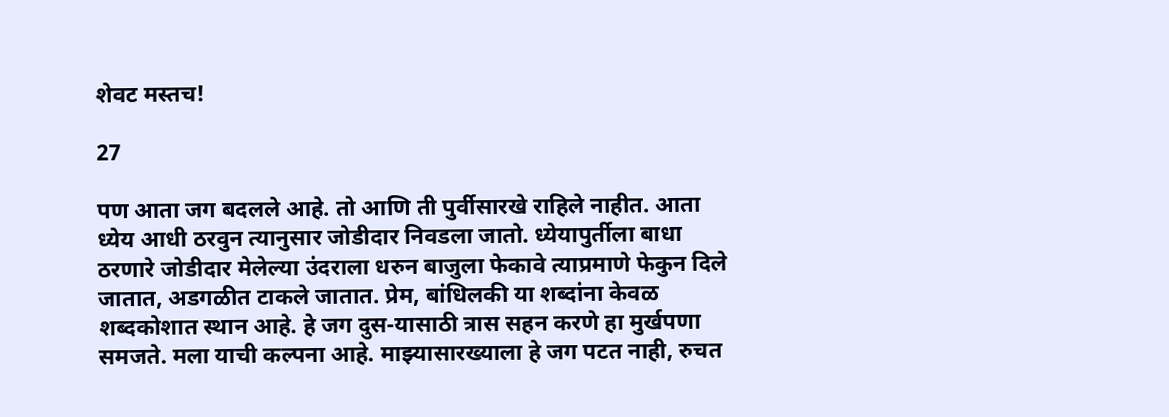शेवट मस्तच!

27

पण आता जग बदलले आहे. तो आणि ती पुर्वीसारखे राहिले नाहीत. आता ध्येय आधी ठरवुन त्यानुसार जोडीदार निवडला जातो. ध्येयापुर्तीला बाधा ठरणारे जोडीदार मेलेल्या उंदराला धरुन बाजुला फेकावे त्याप्रमाणे फेकुन दिले जातात, अडगळीत टाकले जातात. प्रेम, बांधिलकी या शब्दांना केवळ शब्दकोशात स्थान आहे. हे जग दुस-यासाठी त्रास सहन करणे हा मुर्खपणा समजते. मला याची कल्पना आहे. माझ्यासारख्याला हे जग पटत नाही, रुचत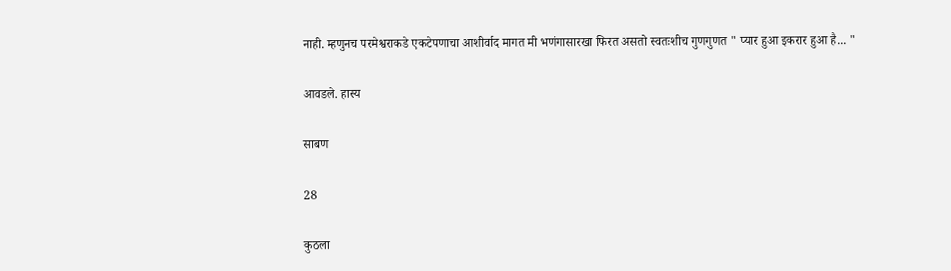नाही. म्हणुनच परमेश्वराकडे एकटेपणाचा आशीर्वाद मागत मी भणंगासारखा फिरत असतो स्वतःशीच गुणगुणत " प्यार हुआ इकरार हुआ है... "

आवडले. हास्य

साबण

28

कुठला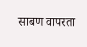साबण वापरता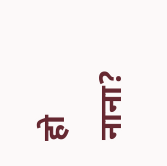हो नाना?